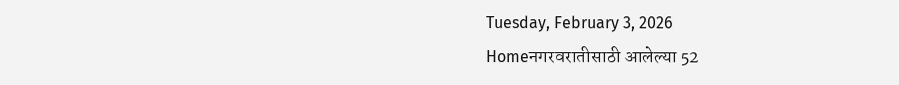Tuesday, February 3, 2026
Homeनगरवरातीसाठी आलेल्या 52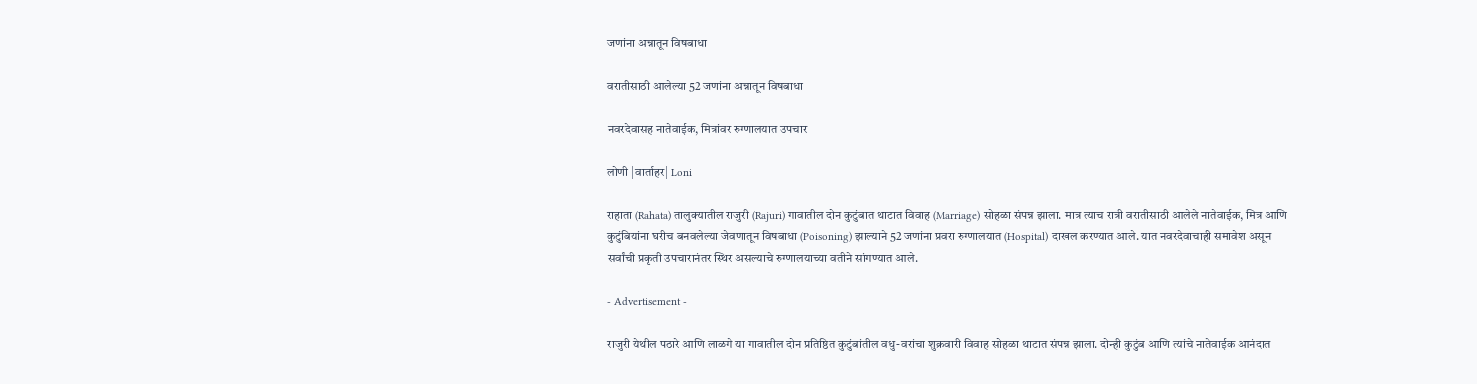जणांना अन्नातून विषबाधा

वरातीसाठी आलेल्या 52 जणांना अन्नातून विषबाधा

नवरदेवासह नातेवाईक, मित्रांवर रुग्णालयात उपचार

लोणी |वार्ताहर| Loni

राहाता (Rahata) तालुक्यातील राजुरी (Rajuri) गावातील दोन कुटुंबात थाटात विवाह (Marriage) सोहळा संपन्न झाला. मात्र त्याच रात्री वरातीसाठी आलेले नातेवाईक, मित्र आणि कुटुंबियांना घरीच बनवलेल्या जेवणातून विषबाधा (Poisoning) झाल्याने 52 जणांना प्रवरा रुग्णालयात (Hospital) दाखल करण्यात आले. यात नवरदेवाचाही समावेश असून सर्वांची प्रकृती उपचारानंतर स्थिर असल्याचे रुग्णालयाच्या वतीने सांगण्यात आले.

- Advertisement -

राजुरी येथील पठारे आणि लाळगे या गावातील दोन प्रतिष्ठित कुटुंबांतील वधु-वरांचा शुक्रवारी विवाह सोहळा थाटात संपन्न झाला. दोन्ही कुटुंब आणि त्यांचे नातेवाईक आनंदात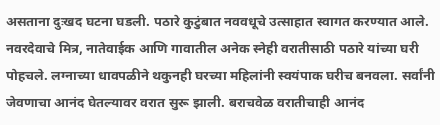असताना दुःखद घटना घडली. पठारे कुटुंबात नववधूचे उत्साहात स्वागत करण्यात आले. नवरदेवाचे मित्र, नातेवाईक आणि गावातील अनेक स्नेही वरातीसाठी पठारे यांच्या घरी पोहचले. लग्नाच्या धावपळीने थकुनही घरच्या महिलांनी स्वयंपाक घरीच बनवला. सर्वांनी जेवणाचा आनंद घेतल्यावर वरात सुरू झाली. बराचवेळ वरातीचाही आनंद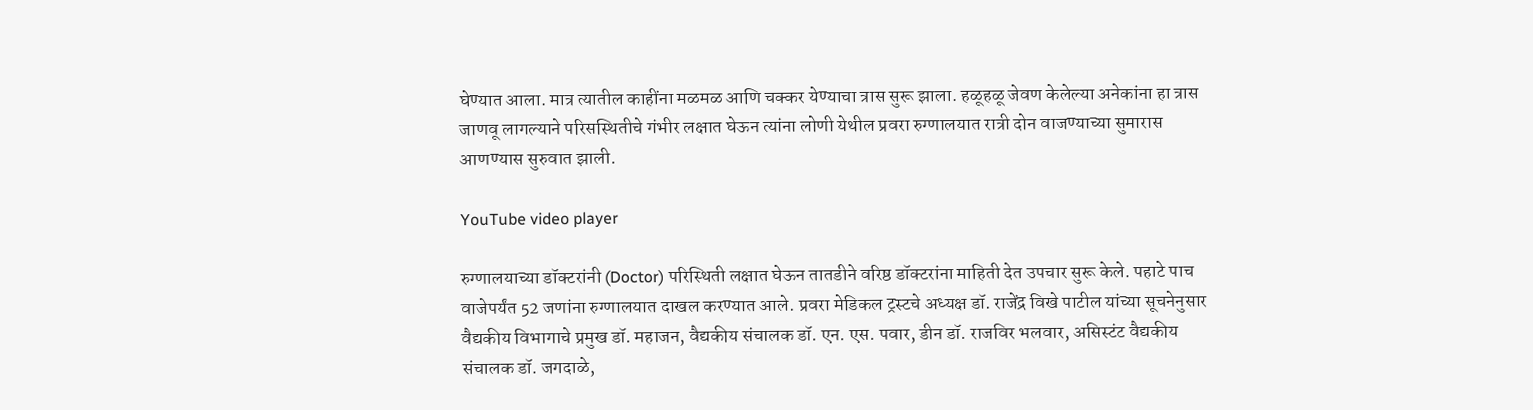घेण्यात आला. मात्र त्यातील काहींना मळमळ आणि चक्कर येण्याचा त्रास सुरू झाला. हळूहळू जेवण केलेल्या अनेकांना हा त्रास जाणवू लागल्याने परिसस्थितीचे गंभीर लक्षात घेऊन त्यांना लोणी येथील प्रवरा रुग्णालयात रात्री दोन वाजण्याच्या सुमारास आणण्यास सुरुवात झाली.

YouTube video player

रुग्णालयाच्या डॉक्टरांनी (Doctor) परिस्थिती लक्षात घेऊन तातडीने वरिष्ठ डॉक्टरांना माहिती देत उपचार सुरू केले. पहाटे पाच वाजेपर्यंत 52 जणांना रुग्णालयात दाखल करण्यात आले. प्रवरा मेडिकल ट्रस्टचे अध्यक्ष डॉ. राजेंद्र विखे पाटील यांच्या सूचनेनुसार वैद्यकीय विभागाचे प्रमुख डॉ. महाजन, वैद्यकीय संचालक डॉ. एन. एस. पवार, डीन डॉ. राजविर भलवार, असिस्टंट वैद्यकीय संचालक डॉ. जगदाळे,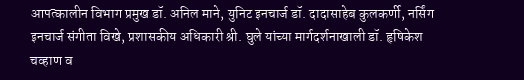आपत्कालीन विभाग प्रमुख डॉ. अनिल माने, युनिट इनचार्ज डॉ. दादासाहेब कुलकर्णी, नर्सिंग इनचार्ज संगीता विखे, प्रशासकीय अधिकारी श्री. घुले यांच्या मार्गदर्शनाखाली डॉ. हृषिकेश चव्हाण व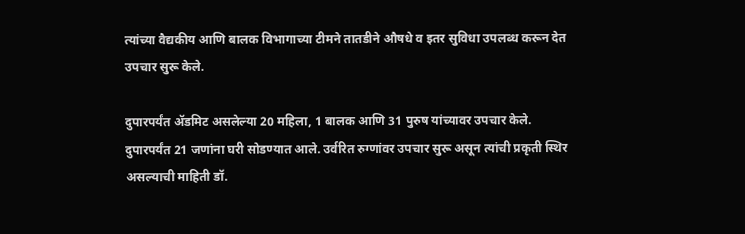त्यांच्या वैद्यकीय आणि बालक विभागाच्या टीमने तातडीने औषधे व इतर सुविधा उपलब्ध करून देत उपचार सुरू केले.

दुपारपर्यंत अ‍ॅडमिट असलेल्या 20 महिला, 1 बालक आणि 31 पुरुष यांच्यावर उपचार केले. दुपारपर्यंत 21 जणांना घरी सोडण्यात आले. उर्वरित रुग्णांवर उपचार सुरू असून त्यांची प्रकृती स्थिर असल्याची माहिती डॉ.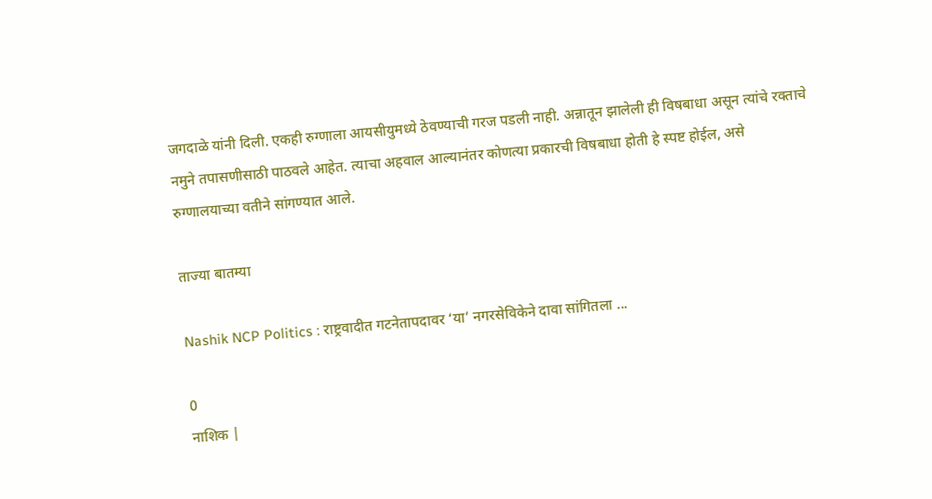जगदाळे यांनी दिली. एकही रुग्णाला आयसीयुमध्ये ठेवण्याची गरज पडली नाही. अन्नातून झालेली ही विषबाधा असून त्यांचे रक्ताचे नमुने तपासणीसाठी पाठवले आहेत. त्याचा अहवाल आल्यानंतर कोणत्या प्रकारची विषबाधा होती हे स्पष्ट होईल, असे रुग्णालयाच्या वतीने सांगण्यात आले.

ताज्या बातम्या

Nashik NCP Politics : राष्ट्रवादीत गटनेतापदावर ‘या’ नगरसेविकेने दावा सांगितला ...

0
नाशिक |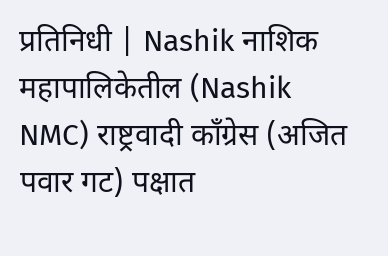प्रतिनिधी | Nashik नाशिक महापालिकेतील (Nashik NMC) राष्ट्रवादी काँग्रेस (अजित पवार गट) पक्षात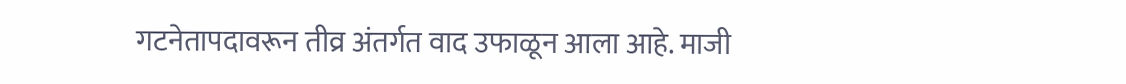गटनेतापदावरून तीव्र अंतर्गत वाद उफाळून आला आहे. माजी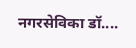नगरसेविका डॉ....